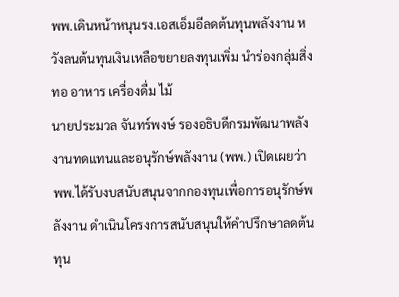พพ.เดินหน้าหนุนรง.เอสเอ็มอีลดต้นทุนพลังงาน หวังลนต้นทุนเงินเหลือขยายลงทุนเพิ่ม นำร่องกลุ่มสิ่งทอ อาหาร เครื่องดื่ม ไม้
นายประมวล จันทร์พงษ์ รองอธิบดีกรมพัฒนาพลังงานทดแทนและอนุรักษ์พลังงาน (พพ.) เปิดเผยว่า พพ.ได้รับงบสนับสนุนจากกองทุนเพื่อการอนุรักษ์พลังงาน ดำเนินโครงการสนับสนุนให้คำปรึกษาลดต้นทุน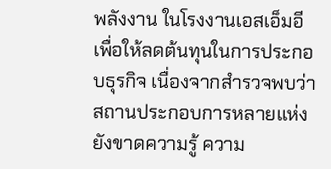พลังงาน ในโรงงานเอสเอ็มอี เพื่อให้ลดต้นทุนในการประกอบธุรกิจ เนื่องจากสำรวจพบว่า สถานประกอบการหลายแห่ง ยังขาดความรู้ ความ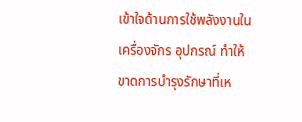เข้าใจด้านการใช้พลังงานในเครื่องจักร อุปกรณ์ ทำให้ขาดการบำรุงรักษาที่เห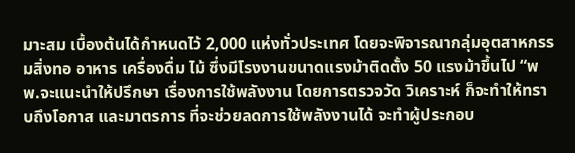มาะสม เบื้องต้นได้กำหนดไว้ 2,000 แห่งทั่วประเทศ โดยจะพิจารณากลุ่มอุตสาหกรรมสิ่งทอ อาหาร เครื่องดื่ม ไม้ ซึ่งมีโรงงานขนาดแรงม้าติดตั้ง 50 แรงม้าขึ้นไป “พพ.จะแนะนำให้ปรึกษา เรื่องการใช้พลังงาน โดยการตรวจวัด วิเคราะห์ ก็จะทำให้ทราบถึงโอกาส และมาตรการ ที่จะช่วยลดการใช้พลังงานได้ จะทำผู้ประกอบ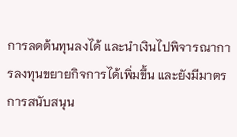การลดต้นทุนลงได้ และนำเงินไปพิจารณาการลงทุนขยายกิจการได้เพิ่มขึ้น และยังมีมาตรการสนับสนุน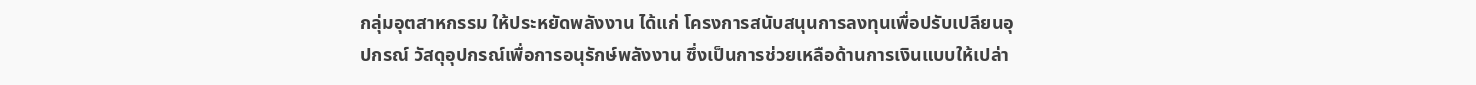กลุ่มอุตสาหกรรม ให้ประหยัดพลังงาน ได้แก่ โครงการสนับสนุนการลงทุนเพื่อปรับเปลียนอุปกรณ์ วัสดุอุปกรณ์เพื่อการอนุรักษ์พลังงาน ซึ่งเป็นการช่วยเหลือด้านการเงินแบบให้เปล่า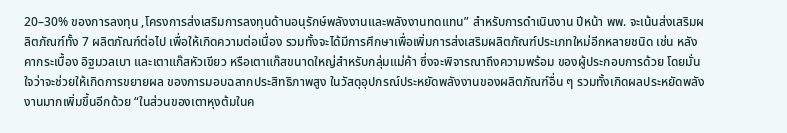20–30% ของการลงทุน ,โครงการส่งเสริมการลงทุนด้านอนุรักษ์พลังงานและพลังงานทดแทน” สำหรับการดำเนินงาน ปีหน้า พพ. จะเน้นส่งเสริมผลิตภัณฑ์ทั้ง 7 ผลิตภัณฑ์ต่อไป เพื่อให้เกิดความต่อเนื่อง รวมทั้งจะได้มีการศึกษาเพื่อเพิ่มการส่งเสริมผลิตภัณฑ์ประเภทใหม่อีกหลายชนิด เช่น หลังคากระเบื้อง อิฐมวลเบา และเตาแก๊สหัวเขียว หรือเตาแก๊สขนาดใหญ่สำหรับกลุ่มแม่ค้า ซึ่งจะพิจารณาถึงความพร้อม ของผู้ประกอบการด้วย โดยมั่นใจว่าจะช่วยให้เกิดการขยายผล ของการมอบฉลากประสิทธิภาพสูง ในวัสดุอุปกรณ์ประหยัดพลังงานของผลิตภัณฑ์อื่น ๆ รวมทั้งเกิดผลประหยัดพลังงานมากเพิ่มขึ้นอีกด้วย “ในส่วนของเตาหุงต้มในค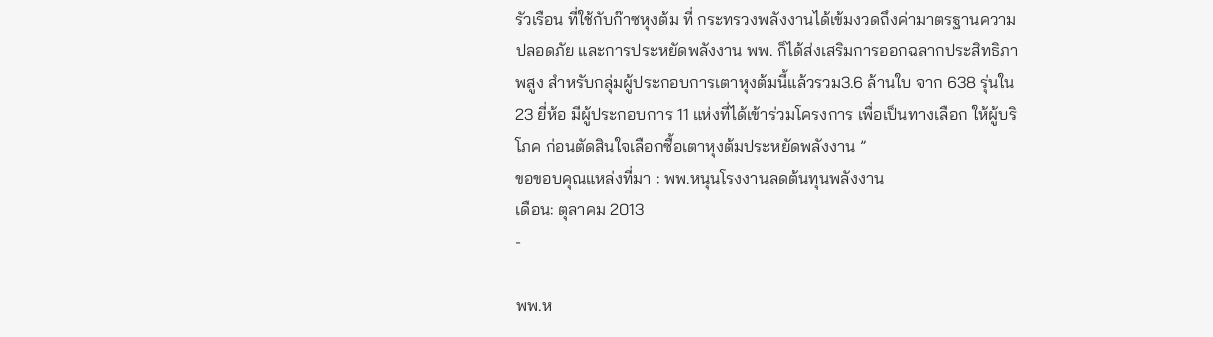รัวเรือน ที่ใช้กับก๊าซหุงต้ม ที่ กระทรวงพลังงานได้เข้มงวดถึงค่ามาตรฐานความปลอดภัย และการประหยัดพลังงาน พพ. ก็ได้ส่งเสริมการออกฉลากประสิทธิภาพสูง สำหรับกลุ่มผู้ประกอบการเตาหุงต้มนี้แล้วรวม3.6 ล้านใบ จาก 638 รุ่นใน 23 ยี่ห้อ มีผู้ประกอบการ 11 แห่งที่ได้เข้าร่วมโครงการ เพื่อเป็นทางเลือก ให้ผู้บริโภค ก่อนตัดสินใจเลือกซื้อเตาหุงต้มประหยัดพลังงาน ”
ขอขอบคุณแหล่งที่มา : พพ.หนุนโรงงานลดต้นทุนพลังงาน
เดือน: ตุลาคม 2013
-

พพ.ห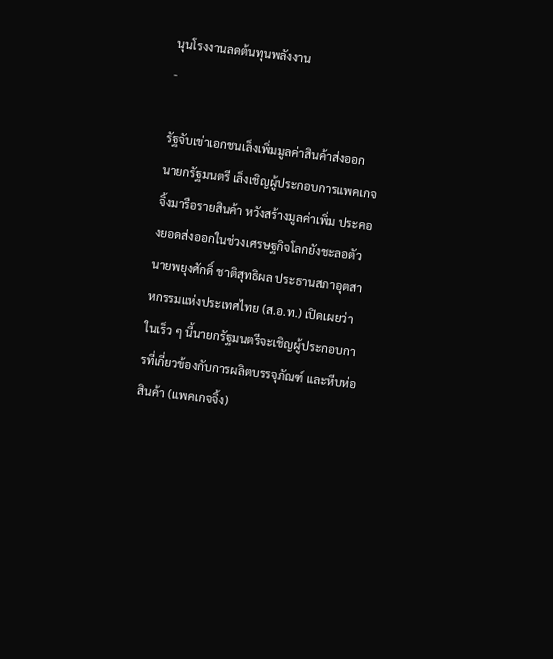นุนโรงงานลดต้นทุนพลังงาน
-

รัฐจับเข่าเอกชนเล็งเพิ่มมูลค่าสินค้าส่งออก
นายกรัฐมนตรี เล็งเชิญผู้ประกอบการแพคเกจจิ้งมารือรายสินค้า หวังสร้างมูลค่าเพิ่ม ประคองยอดส่งออกในช่วงเศรษฐกิจโลกยังชะลอตัว
นายพยุงศักดิ์ ชาติสุทธิผล ประธานสภาอุตสาหกรรมแห่งประเทศไทย (ส.อ.ท.) เปิดเผยว่า ในเร็ว ๆ นี้นายกรัฐมนตรีจะเชิญผู้ประกอบการที่เกี่ยวข้องกับการผลิตบรรจุภัณฑ์ และหีบห่อสินค้า (แพคเกจจิ้ง)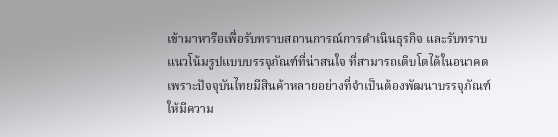เข้ามาหารือเพื่อรับทราบสถานการณ์การดำเนินธุรกิจ และรับทราบแนวโน้มรูปแบบบรรจุภัณฑ์ที่น่าสนใจ ที่สามารถเติบโตได้ในอนาคต เพราะปัจจุบันไทยมีสินค้าหลายอย่างที่จำเป็นต้องพัฒนาบรรจุภัณฑ์ให้มีความ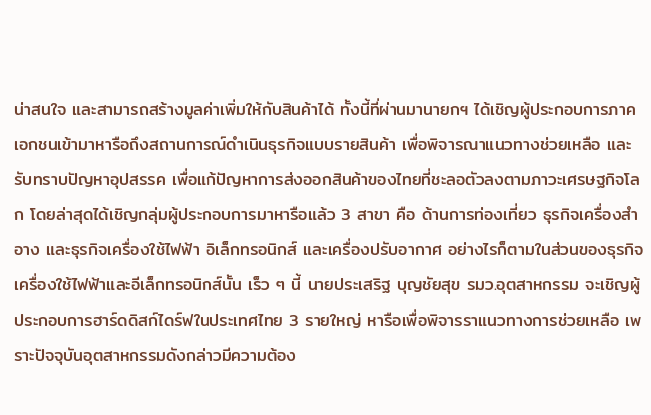น่าสนใจ และสามารถสร้างมูลค่าเพิ่มให้กับสินค้าได้ ทั้งนี้ที่ผ่านมานายกฯ ได้เชิญผู้ประกอบการภาคเอกชนเข้ามาหารือถึงสถานการณ์ดำเนินธุรกิจแบบรายสินค้า เพื่อพิจารณาแนวทางช่วยเหลือ และรับทราบปัญหาอุปสรรค เพื่อแก้ปัญหาการส่งออกสินค้าของไทยที่ชะลอตัวลงตามภาวะเศรษฐกิจโลก โดยล่าสุดได้เชิญกลุ่มผู้ประกอบการมาหารือแล้ว 3 สาขา คือ ด้านการท่องเที่ยว ธุรกิจเครื่องสำอาง และธุรกิจเครื่องใช้ไฟฟ้า อิเล็กทรอนิกส์ และเครื่องปรับอากาศ อย่างไรก็ตามในส่วนของธุรกิจเครื่องใช้ไฟฟ้าและอีเล็กทรอนิกส์นั้น เร็ว ๆ นี้ นายประเสริฐ บุญชัยสุข รมว.อุตสาหกรรม จะเชิญผู้ประกอบการฮาร์ดดิสก์ไดร์ฟในประเทศไทย 3 รายใหญ่ หารือเพื่อพิจารราแนวทางการช่วยเหลือ เพราะปัจจุบันอุตสาหกรรมดังกล่าวมีความต้อง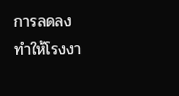การลดลง ทำให้โรงงา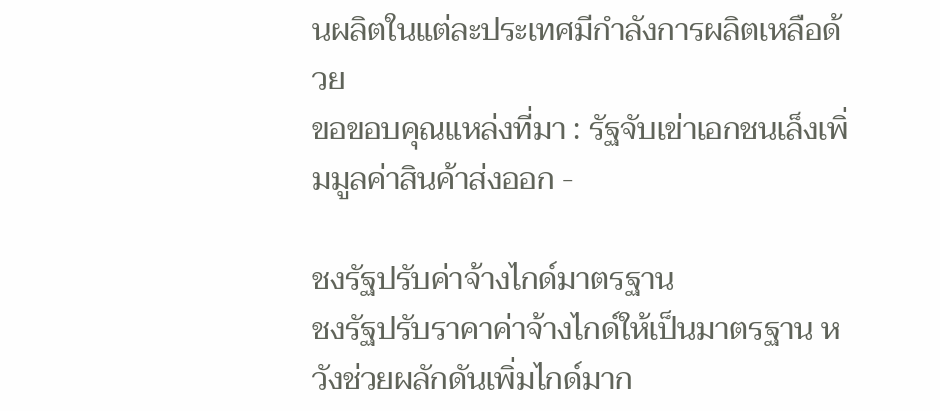นผลิตในแต่ละประเทศมีกำลังการผลิตเหลือด้วย
ขอขอบคุณแหล่งที่มา : รัฐจับเข่าเอกชนเล็งเพิ่มมูลค่าสินค้าส่งออก -

ชงรัฐปรับค่าจ้างไกด์มาตรฐาน
ชงรัฐปรับราคาค่าจ้างไกด์ให้เป็นมาตรฐาน หวังช่วยผลักดันเพิ่มไกด์มาก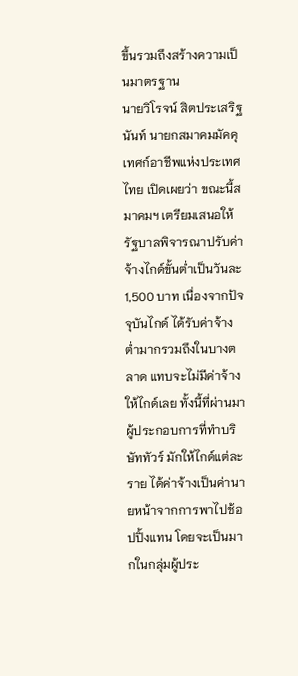ขึ้นรวมถึงสร้างความเป็นมาตรฐาน
นายวิโรจน์ สิตประเสริฐนันท์ นายกสมาคมมัคคุเทศก์อาชีพแห่งประเทศไทย เปิดเผยว่า ขณะนี้สมาคมฯ เตรียมเสนอให้รัฐบาลพิจารณาปรับค่าจ้างไกด์ขั้นต่ำเป็นวันละ 1,500 บาท เนื่องจากปัจจุบันไกด์ ได้รับค่าจ้างต่ำมากรวมถึงในบางตลาด แทบจะไม่มีค่าจ้างให้ไกด์เลย ทั้งนี้ที่ผ่านมา ผู้ประกอบการที่ทำบริษัททัวร์ มักให้ไกด์แต่ละราย ได้ค่าจ้างเป็นค่านายหน้าจากการพาไปช้อปปิ้งแทน โดยจะเป็นมากในกลุ่มผู้ประ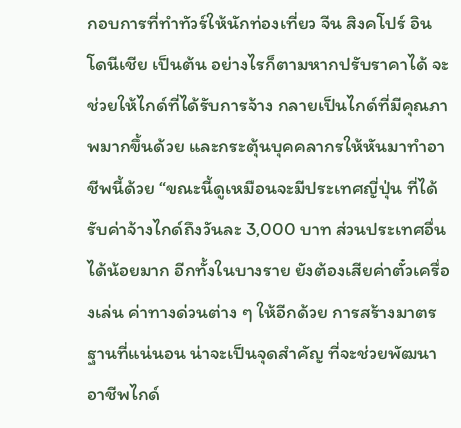กอบการที่ทำทัวร์ให้นักท่องเที่ยว จีน สิงคโปร์ อินโดนีเชีย เป็นต้น อย่างไรก็ตามหากปรับราคาได้ จะช่วยให้ไกด์ที่ได้รับการจ้าง กลายเป็นไกด์ที่มีคุณภาพมากขึ้นด้วย และกระตุ้นบุคคลากรให้หันมาทำอาชีพนี้ด้วย “ขณะนี้ดูเหมือนจะมีประเทศญี่ปุ่น ที่ได้รับค่าจ้างไกด์ถึงวันละ 3,000 บาท ส่วนประเทศอื่น ได้น้อยมาก อีกทั้งในบางราย ยังต้องเสียค่าตั๋วเครื่องเล่น ค่าทางด่วนต่าง ๆ ให้อีกด้วย การสร้างมาตรฐานที่แน่นอน น่าจะเป็นจุดสำคัญ ที่จะช่วยพัฒนาอาชีพไกด์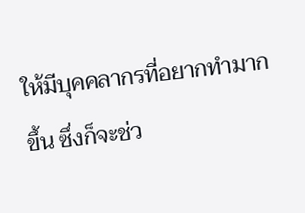ให้มีบุคคลากรที่อยากทำมากขึ้น ซึ่งก็จะช่ว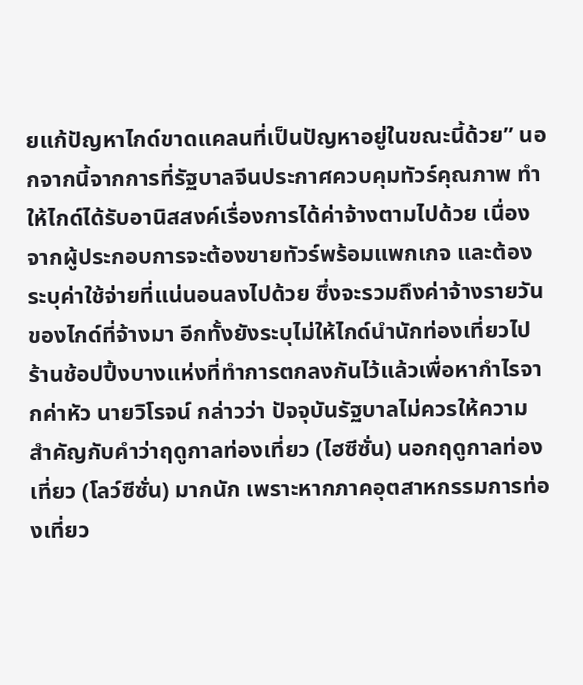ยแก้ปัญหาไกด์ขาดแคลนที่เป็นปัญหาอยู่ในขณะนี้ด้วย” นอกจากนี้จากการที่รัฐบาลจีนประกาศควบคุมทัวร์คุณภาพ ทำให้ไกด์ได้รับอานิสสงค์เรื่องการได้ค่าจ้างตามไปด้วย เนื่องจากผู้ประกอบการจะต้องขายทัวร์พร้อมแพกเกจ และต้องระบุค่าใช้จ่ายที่แน่นอนลงไปด้วย ซึ่งจะรวมถึงค่าจ้างรายวันของไกด์ที่จ้างมา อีกทั้งยังระบุไม่ให้ไกด์นำนักท่องเที่ยวไปร้านช้อปปิ้งบางแห่งที่ทำการตกลงกันไว้แล้วเพื่อหากำไรจากค่าหัว นายวิโรจน์ กล่าวว่า ปัจจุบันรัฐบาลไม่ควรให้ความสำคัญกับคำว่าฤดูกาลท่องเที่ยว (ไฮซีซั่น) นอกฤดูกาลท่องเที่ยว (โลว์ซีซั่น) มากนัก เพราะหากภาคอุตสาหกรรมการท่องเที่ยว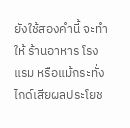ยังใช้สองคำนี้ จะทำให้ ร้านอาหาร โรงแรม หรือแม้กระทั่งไกด์เสียผลประโยช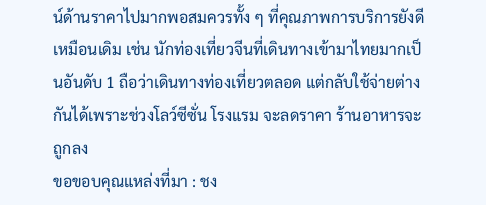น์ด้านราคาไปมากพอสมควรทั้ง ๆ ที่คุณภาพการบริการยังดีเหมือนเดิม เช่น นักท่องเที่ยวจีนที่เดินทางเข้ามาไทยมากเป็นอันดับ 1 ถือว่าเดินทางท่องเที่ยวตลอด แต่กลับใช้จ่ายต่างกันได้เพราะช่วงโลว์ซีซั่น โรงแรม จะลดราคา ร้านอาหารจะถูกลง
ขอขอบคุณแหล่งที่มา : ชง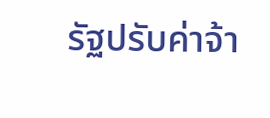รัฐปรับค่าจ้า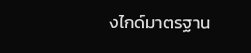งไกด์มาตรฐาน